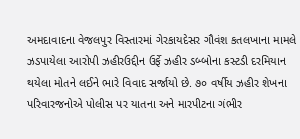અમદાવાદના વેજલપુર વિસ્તારમાં ગેરકાયદેસર ગૌવંશ કતલખાના મામલે ઝડપાયેલા આરોપી ઝહીરઉદ્દીન ઉર્ફે ઝહીર ડબ્બોના કસ્ટડી દરમિયાન થયેલા મોતને લઈને ભારે વિવાદ સર્જાયો છે. ૭૦ વર્ષીય ઝહીર શેખના પરિવારજનોએ પોલીસ પર યાતના અને મારપીટના ગંભીર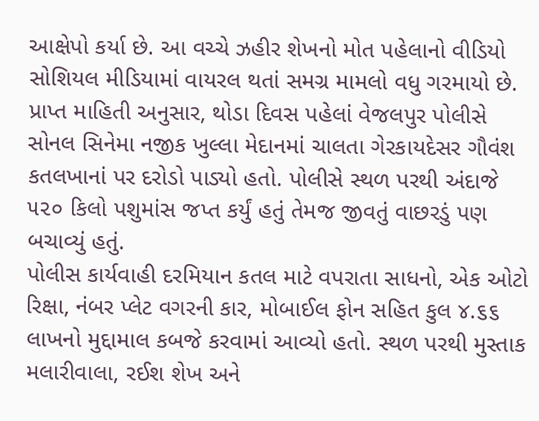આક્ષેપો કર્યા છે. આ વચ્ચે ઝહીર શેખનો મોત પહેલાનો વીડિયો સોશિયલ મીડિયામાં વાયરલ થતાં સમગ્ર મામલો વધુ ગરમાયો છે.
પ્રાપ્ત માહિતી અનુસાર, થોડા દિવસ પહેલાં વેજલપુર પોલીસે સોનલ સિનેમા નજીક ખુલ્લા મેદાનમાં ચાલતા ગેરકાયદેસર ગૌવંશ કતલખાનાં પર દરોડો પાડ્યો હતો. પોલીસે સ્થળ પરથી અંદાજે ૫૨૦ કિલો પશુમાંસ જપ્ત કર્યું હતું તેમજ જીવતું વાછરડું પણ બચાવ્યું હતું.
પોલીસ કાર્યવાહી દરમિયાન કતલ માટે વપરાતા સાધનો, એક ઓટો રિક્ષા, નંબર પ્લેટ વગરની કાર, મોબાઈલ ફોન સહિત કુલ ૪.૬૬ લાખનો મુદ્દામાલ કબજે કરવામાં આવ્યો હતો. સ્થળ પરથી મુસ્તાક મલારીવાલા, રઈશ શેખ અને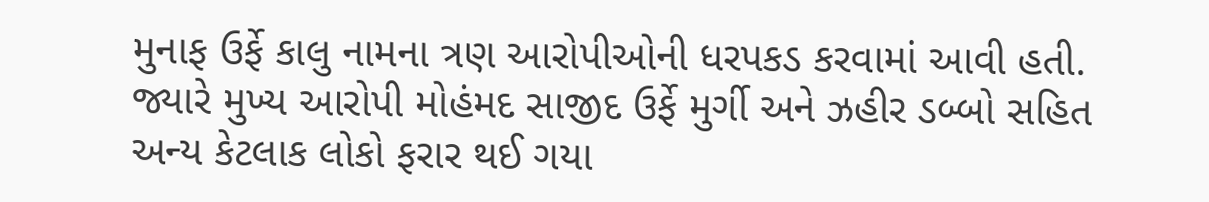મુનાફ ઉર્ફે કાલુ નામના ત્રણ આરોપીઓની ધરપકડ કરવામાં આવી હતી. જ્યારે મુખ્ય આરોપી મોહંમદ સાજીદ ઉર્ફે મુર્ગી અને ઝહીર ડબ્બો સહિત અન્ય કેટલાક લોકો ફરાર થઈ ગયા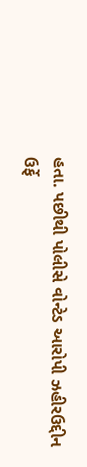હતા. પછીથી પોલીસે વોન્ટેડ આરોપી ઝહીરઉદ્દીન ઉર્ફે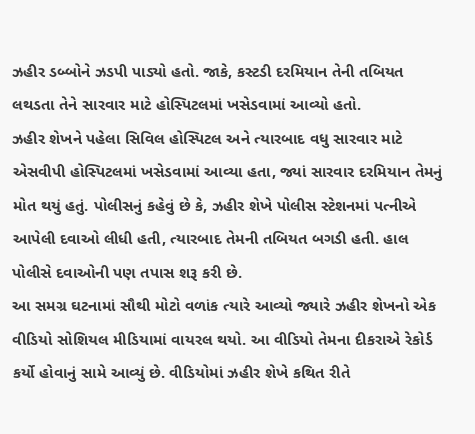ઝહીર ડબ્બોને ઝડપી પાડ્યો હતો. જાકે, કસ્ટડી દરમિયાન તેની તબિયત લથડતા તેને સારવાર માટે હોસ્પિટલમાં ખસેડવામાં આવ્યો હતો.
ઝહીર શેખને પહેલા સિવિલ હોસ્પિટલ અને ત્યારબાદ વધુ સારવાર માટે એસવીપી હોસ્પિટલમાં ખસેડવામાં આવ્યા હતા, જ્યાં સારવાર દરમિયાન તેમનું મોત થયું હતું. પોલીસનું કહેવું છે કે, ઝહીર શેખે પોલીસ સ્ટેશનમાં પત્નીએ આપેલી દવાઓ લીધી હતી, ત્યારબાદ તેમની તબિયત બગડી હતી. હાલ પોલીસે દવાઓની પણ તપાસ શરૂ કરી છે.
આ સમગ્ર ઘટનામાં સૌથી મોટો વળાંક ત્યારે આવ્યો જ્યારે ઝહીર શેખનો એક વીડિયો સોશિયલ મીડિયામાં વાયરલ થયો. આ વીડિયો તેમના દીકરાએ રેકોર્ડ કર્યો હોવાનું સામે આવ્યું છે. વીડિયોમાં ઝહીર શેખે કથિત રીતે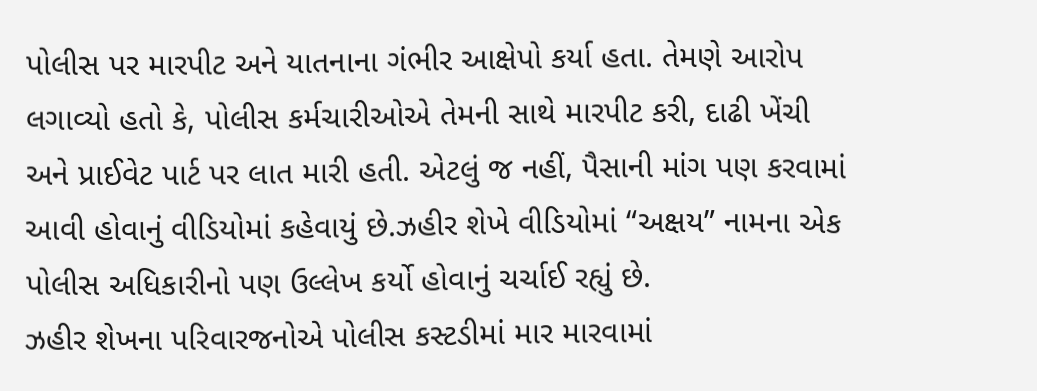પોલીસ પર મારપીટ અને યાતનાના ગંભીર આક્ષેપો કર્યા હતા. તેમણે આરોપ લગાવ્યો હતો કે, પોલીસ કર્મચારીઓએ તેમની સાથે મારપીટ કરી, દાઢી ખેંચી અને પ્રાઈવેટ પાર્ટ પર લાત મારી હતી. એટલું જ નહીં, પૈસાની માંગ પણ કરવામાં આવી હોવાનું વીડિયોમાં કહેવાયું છે.ઝહીર શેખે વીડિયોમાં “અક્ષય” નામના એક પોલીસ અધિકારીનો પણ ઉલ્લેખ કર્યો હોવાનું ચર્ચાઈ રહ્યું છે.
ઝહીર શેખના પરિવારજનોએ પોલીસ કસ્ટડીમાં માર મારવામાં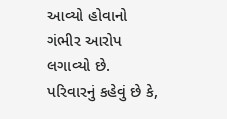આવ્યો હોવાનો ગંભીર આરોપ લગાવ્યો છે. પરિવારનું કહેવું છે કે,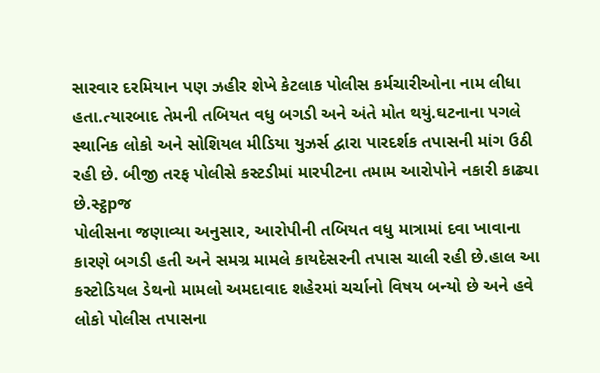સારવાર દરમિયાન પણ ઝહીર શેખે કેટલાક પોલીસ કર્મચારીઓના નામ લીધા હતા.ત્યારબાદ તેમની તબિયત વધુ બગડી અને અંતે મોત થયું.ઘટનાના પગલે સ્થાનિક લોકો અને સોશિયલ મીડિયા યુઝર્સ દ્વારા પારદર્શક તપાસની માંગ ઉઠી રહી છે. બીજી તરફ પોલીસે કસ્ટડીમાં મારપીટના તમામ આરોપોને નકારી કાઢ્યા છે.સ્ટ્ઠpજ
પોલીસના જણાવ્યા અનુસાર, આરોપીની તબિયત વધુ માત્રામાં દવા ખાવાના કારણે બગડી હતી અને સમગ્ર મામલે કાયદેસરની તપાસ ચાલી રહી છે.હાલ આ કસ્ટોડિયલ ડેથનો મામલો અમદાવાદ શહેરમાં ચર્ચાનો વિષય બન્યો છે અને હવે લોકો પોલીસ તપાસના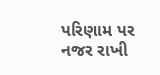પરિણામ પર નજર રાખી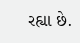રહ્યા છે.